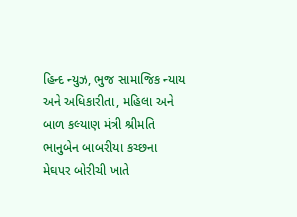હિન્દ ન્યુઝ, ભુજ સામાજિક ન્યાય અને અધિકારીતા, મહિલા અને બાળ કલ્યાણ મંત્રી શ્રીમતિ ભાનુબેન બાબરીયા કચ્છના મેઘપર બોરીચી ખાતે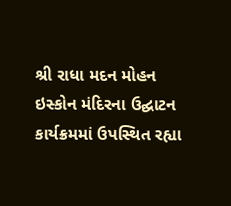શ્રી રાધા મદન મોહન ઇસ્કોન મંદિરના ઉદ્ઘાટન કાર્યક્રમમાં ઉપસ્થિત રહ્યા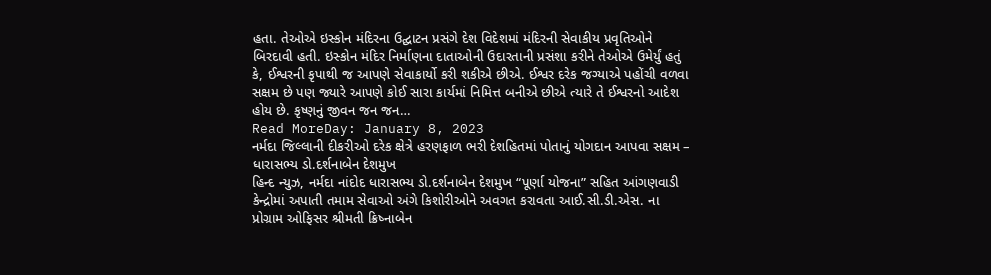હતા. તેઓએ ઇસ્કોન મંદિરના ઉદ્ઘાટન પ્રસંગે દેશ વિદેશમાં મંદિરની સેવાકીય પ્રવૃતિઓને બિરદાવી હતી. ઇસ્કોન મંદિર નિર્માણના દાતાઓની ઉદારતાની પ્રસંશા કરીને તેઓએ ઉમેર્યું હતું કે, ઈશ્વરની કૃપાથી જ આપણે સેવાકાર્યો કરી શકીએ છીએ. ઈશ્વર દરેક જગ્યાએ પહોંચી વળવા સક્ષમ છે પણ જ્યારે આપણે કોઈ સારા કાર્યમાં નિમિત્ત બનીએ છીએ ત્યારે તે ઈશ્વરનો આદેશ હોય છે. કૃષ્ણનું જીવન જન જન…
Read MoreDay: January 8, 2023
નર્મદા જિલ્લાની દીકરીઓ દરેક ક્ષેત્રે હરણફાળ ભરી દેશહિતમાં પોતાનું યોગદાન આપવા સક્ષમ – ધારાસભ્ય ડો.દર્શનાબેન દેશમુખ
હિન્દ ન્યુઝ, નર્મદા નાંદોદ ધારાસભ્ય ડો.દર્શનાબેન દેશમુખ “પૂર્ણા યોજના” સહિત આંગણવાડી કેન્દ્રોમાં અપાતી તમામ સેવાઓ અંગે કિશોરીઓને અવગત કરાવતા આઈ.સી.ડી.એસ. ના પ્રોગ્રામ ઓફિસર શ્રીમતી ક્રિષ્નાબેન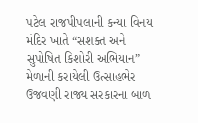પટેલ રાજપીપલાની કન્યા વિનય મંદિર ખાતે “સશક્ત અને સુપોષિત કિશોરી અભિયાન” મેળાની કરાયેલી ઉત્સાહભેર ઉજવણી રાજ્ય સરકારના બાળ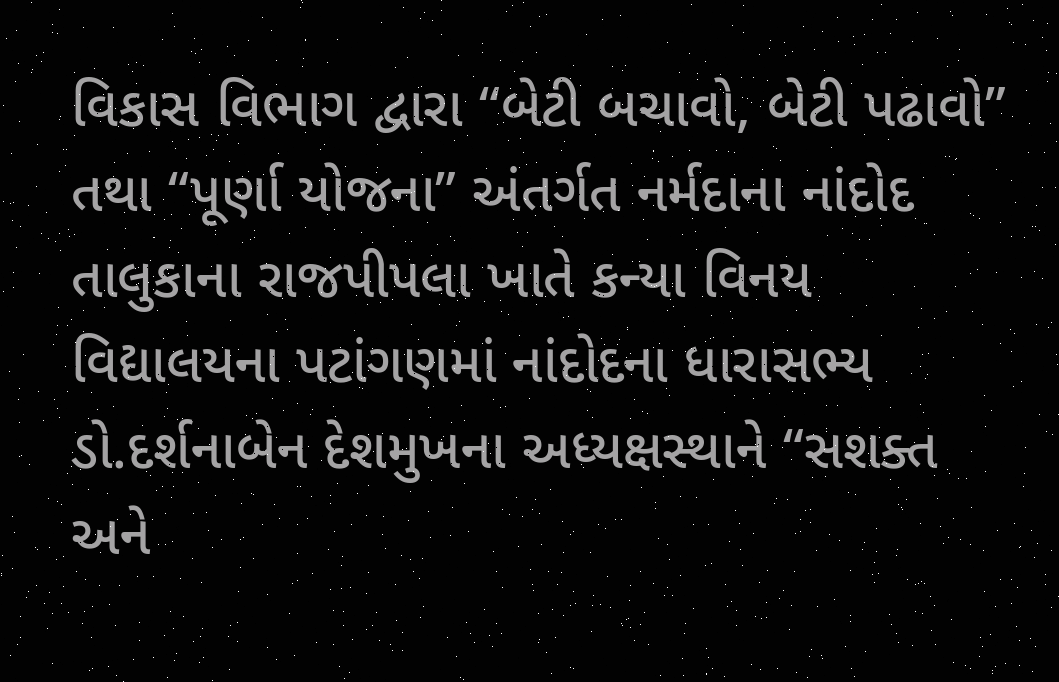વિકાસ વિભાગ દ્વારા “બેટી બચાવો, બેટી પઢાવો” તથા “પૂર્ણા યોજના” અંતર્ગત નર્મદાના નાંદોદ તાલુકાના રાજપીપલા ખાતે કન્યા વિનય વિદ્યાલયના પટાંગણમાં નાંદોદના ધારાસભ્ય ડો.દર્શનાબેન દેશમુખના અધ્યક્ષસ્થાને “સશક્ત અને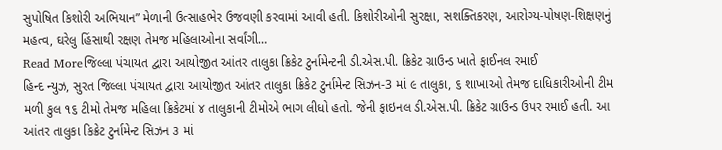સુપોષિત કિશોરી અભિયાન” મેળાની ઉત્સાહભેર ઉજવણી કરવામાં આવી હતી. કિશોરીઓની સુરક્ષા, સશક્તિકરણ, આરોગ્ય-પોષણ-શિક્ષણનું મહત્વ, ઘરેલુ હિંસાથી રક્ષણ તેમજ મહિલાઓના સર્વાંગી…
Read Moreજિલ્લા પંચાયત દ્વારા આયોજીત આંતર તાલુકા ક્રિકેટ ટુર્નામેન્ટની ડી.એસ.પી. ક્રિકેટ ગ્રાઉન્ડ ખાતે ફાઈનલ રમાઈ
હિન્દ ન્યુઝ, સુરત જિલ્લા પંચાયત દ્વારા આયોજીત આંતર તાલુકા ક્રિકેટ ટુર્નામેન્ટ સિઝન-3 માં ૯ તાલુકા, ૬ શાખાઓ તેમજ દાધિકારીઓની ટીમ મળી કુલ ૧૬ ટીમો તેમજ મહિલા ક્રિકેટમાં ૪ તાલુકાની ટીમોએ ભાગ લીધો હતો. જેની ફાઇનલ ડી.એસ.પી. ક્રિકેટ ગ્રાઉન્ડ ઉપર રમાઈ હતી. આ આંતર તાલુકા કિક્રેટ ટુર્નામેન્ટ સિઝન ૩ માં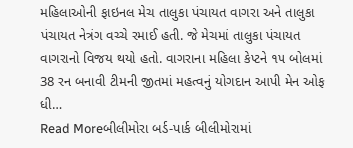મહિલાઓની ફાઇનલ મેચ તાલુકા પંચાયત વાગરા અને તાલુકા પંચાયત નેત્રંગ વચ્ચે રમાઈ હતી. જે મેચમાં તાલુકા પંચાયત વાગરાનો વિજય થયો હતો. વાગરાના મહિલા કેપ્ટને ૧૫ બોલમાં 38 રન બનાવી ટીમની જીતમાં મહત્વનું યોગદાન આપી મેન ઓફ ધી…
Read Moreબીલીમોરા બર્ડ-પાર્ક બીલીમોરામાં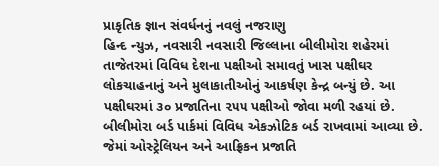પ્રાકૃતિક જ્ઞાન સંવર્ધનનું નવલું નજરાણુ
હિન્દ ન્યુઝ, નવસારી નવસારી જિલ્લાના બીલીમોરા શહેરમાં તાજેતરમાં વિવિધ દેશના પક્ષીઓ સમાવતું ખાસ પક્ષીઘર લોકચાહનાનું અને મુલાકાતીઓનું આકર્ષણ કેન્દ્ર બન્યું છે. આ પક્ષીઘરમાં ૩૦ પ્રજાતિના ૨૫૫ પક્ષીઓ જોવા મળી રહયાં છે. બીલીમોરા બર્ડ પાર્કમાં વિવિધ એકઝોટિક બર્ડ રાખવામાં આવ્યા છે. જેમાં ઓસ્ટ્રેલિયન અને આફ્રિકન પ્રજાતિ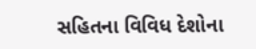સહિતના વિવિધ દેશોના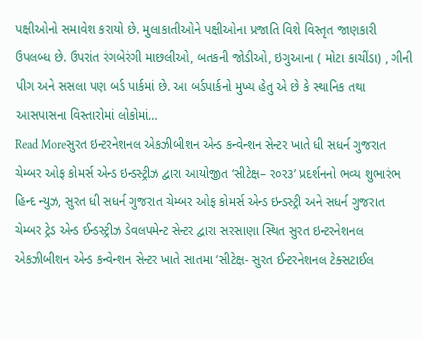પક્ષીઓનો સમાવેશ કરાયો છે. મુલાકાતીઓને પક્ષીઓના પ્રજાતિ વિશે વિસ્તૃત જાણકારી ઉપલબ્ધ છે. ઉપરાંત રંગબેરંગી માછલીઓ, બતકની જોડીઓ, ઇગુઆના ( મોટા કાચીંડા) , ગીની પીગ અને સસલા પણ બર્ડ પાર્કમાં છે. આ બર્ડપાર્કનો મુખ્ય હેતુ એ છે કે સ્થાનિક તથા આસપાસના વિસ્તારોમાં લોકોમાં…
Read Moreસુરત ઇન્ટરનેશનલ એકઝીબીશન એન્ડ કન્વેન્શન સેન્ટર ખાતે ધી સધર્ન ગુજરાત ચેમ્બર ઓફ કોમર્સ એન્ડ ઇન્ડસ્ટ્રીઝ દ્વારા આયોજીત ‘સીટેક્ષ– ર૦ર૩’ પ્રદર્શનનો ભવ્ય શુભારંભ
હિન્દ ન્યુઝ, સુરત ધી સધર્ન ગુજરાત ચેમ્બર ઓફ કોમર્સ એન્ડ ઇન્ડસ્ટ્રી અને સધર્ન ગુજરાત ચેમ્બર ટ્રેડ એન્ડ ઈન્ડસ્ટ્રીઝ ડેવલપમેન્ટ સેન્ટર દ્વારા સરસાણા સ્થિત સુરત ઇન્ટરનેશનલ એકઝીબીશન એન્ડ કન્વેન્શન સેન્ટર ખાતે સાતમા ‘સીટેક્ષ- સુરત ઈન્ટરનેશનલ ટેક્સટાઈલ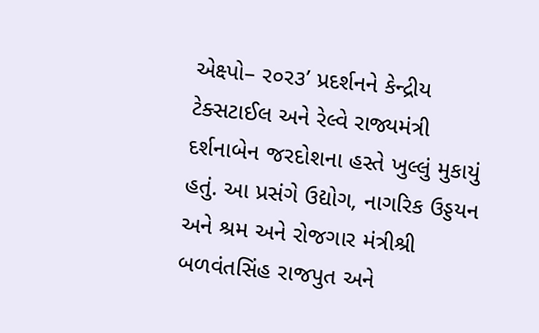એક્ષ્પો– ર૦ર૩’ પ્રદર્શનને કેન્દ્રીય ટેક્સટાઈલ અને રેલ્વે રાજ્યમંત્રી દર્શનાબેન જરદોશના હસ્તે ખુલ્લું મુકાયું હતું. આ પ્રસંગે ઉદ્યોગ, નાગરિક ઉડ્ડયન અને શ્રમ અને રોજગાર મંત્રીશ્રી બળવંતસિંહ રાજપુત અને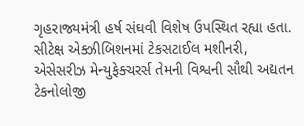ગૃહરાજ્યમંત્રી હર્ષ સંઘવી વિશેષ ઉપસ્થિત રહ્યા હતા. સીટેક્ષ એક્ઝીબિશનમાં ટેકસટાઈલ મશીનરી, એસેસરીઝ મેન્યુફેક્ચરર્સ તેમની વિશ્વની સૌથી અદ્યતન ટેકનોલોજી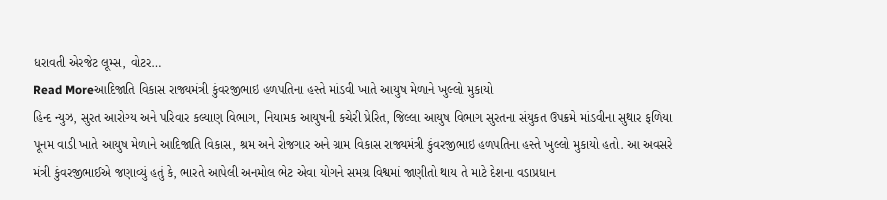ધરાવતી એરજેટ લૂમ્સ, વોટર…
Read Moreઆદિજાતિ વિકાસ રાજ્યમંત્રી કુંવરજીભાઇ હળપતિના હસ્તે માંડવી ખાતે આયુષ મેળાને ખુલ્લો મુકાયો
હિન્દ ન્યુઝ, સુરત આરોગ્ય અને પરિવાર કલ્યાણ વિભાગ, નિયામક આયુષની કચેરી પ્રેરિત, જિલ્લા આયુષ વિભાગ સુરતના સંયુકત ઉપક્રમે માંડવીના સુથાર ફળિયા પૂનમ વાડી ખાતે આયુષ મેળાને આદિજાતિ વિકાસ, શ્રમ અને રોજગાર અને ગ્રામ વિકાસ રાજ્યમંત્રી કુંવરજીભાઇ હળપતિના હસ્તે ખુલ્લો મુકાયો હતો. આ અવસરે મંત્રી કુંવરજીભાઈએ જણાવ્યું હતું કે, ભારતે આપેલી અનમોલ ભેટ એવા યોગને સમગ્ર વિશ્વમાં જાણીતો થાય તે માટે દેશના વડાપ્રધાન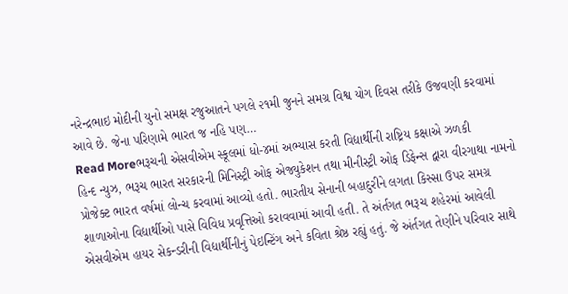નરેન્દ્રભાઇ મોદીની યુનો સમક્ષ રજુઆતને પગલે ૨૧મી જુનને સમગ્ર વિશ્વ યોગ દિવસ તરીકે ઉજવણી કરવામાં આવે છે. જેના પરિણામે ભારત જ નહિ પણ…
Read Moreભરૂચની એસવીએમ સ્કૂલમાં ધો-૪માં અભ્યાસ કરતી વિદ્યાર્થીની રાષ્ટ્રિય કક્ષાએ ઝળકી
હિન્દ ન્યુઝ, ભરૂચ ભારત સરકારની મિનિસ્ટ્રી ઓફ એજ્યુકેશન તથા મીનીસ્ટ્રી ઓફ ડિફેન્સ દ્વારા વીરગાથા નામનો પ્રોજેક્ટ ભારત વર્ષમાં લોન્ચ કરવામાં આવ્યો હતો. ભારતીય સેનાની બહાદુરીને લગતા કિસ્સા ઉપર સમગ્ર શાળાઓના વિદ્યાર્થીઓ પાસે વિવિધ પ્રવૃત્તિઓ કરાવવામાં આવી હતી. તે અંર્તગત ભરૂચ શહેરમાં આવેલી એસવીએમ હાયર સેકન્ડરીની વિદ્યાર્થીનીનું પેઇન્ટિંગ અને કવિતા શ્રેષ્ઠ રહ્યું હતું. જે અંર્તગત તેણીને પરિવાર સાથે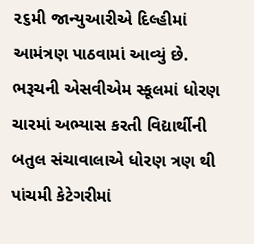૨૬મી જાન્યુઆરીએ દિલ્હીમાં આમંત્રણ પાઠવામાં આવ્યું છે. ભરૂચની એસવીએમ સ્કૂલમાં ધોરણ ચારમાં અભ્યાસ કરતી વિદ્યાર્થીની બતુલ સંચાવાલાએ ધોરણ ત્રણ થી પાંચમી કેટેગરીમાં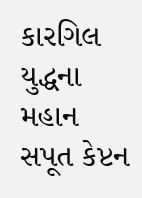કારગિલ યુદ્ધના મહાન સપૂત કેપ્ટન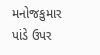મનોજકુમાર પાંડે ઉપર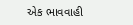એક ભાવવાહી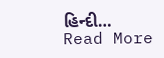હિન્દી…
Read More